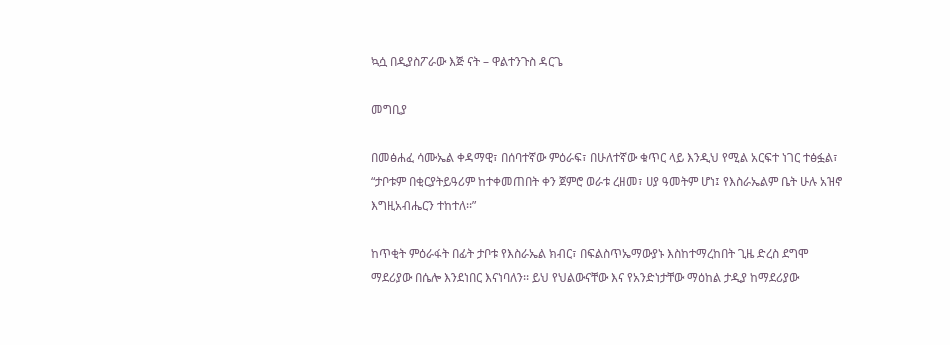ኳሷ በዲያስፖራው እጅ ናት – ዋልተንጉስ ዳርጌ

መግቢያ

በመፅሐፈ ሳሙኤል ቀዳማዊ፣ በሰባተኛው ምዕራፍ፣ በሁለተኛው ቁጥር ላይ እንዲህ የሚል አርፍተ ነገር ተፅፏል፣ “ታቦቱም በቂርያትይዓሪም ከተቀመጠበት ቀን ጀምሮ ወራቱ ረዘመ፣ ሀያ ዓመትም ሆነ፤ የእስራኤልም ቤት ሁሉ አዝኖ እግዚአብሔርን ተከተለ፡፡”

ከጥቂት ምዕራፋት በፊት ታቦቱ የእስራኤል ክብር፣ በፍልስጥኤማውያኑ እስከተማረከበት ጊዜ ድረስ ደግሞ ማደሪያው በሴሎ እንደነበር እናነባለን፡፡ ይህ የህልውናቸው እና የአንድነታቸው ማዕከል ታዲያ ከማደሪያው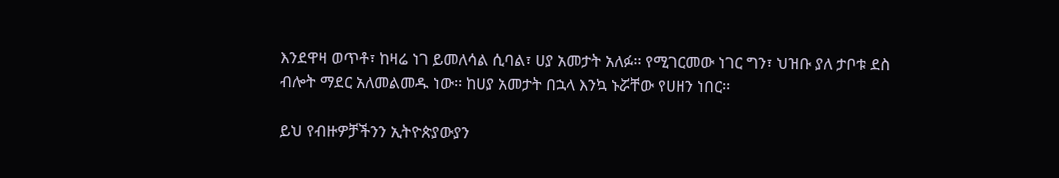እንደዋዛ ወጥቶ፣ ከዛሬ ነገ ይመለሳል ሲባል፣ ሀያ አመታት አለፉ፡፡ የሚገርመው ነገር ግን፣ ህዝቡ ያለ ታቦቱ ደስ ብሎት ማደር አለመልመዱ ነው፡፡ ከሀያ አመታት በኋላ እንኳ ኑሯቸው የሀዘን ነበር፡፡

ይህ የብዙዎቻችንን ኢትዮጵያውያን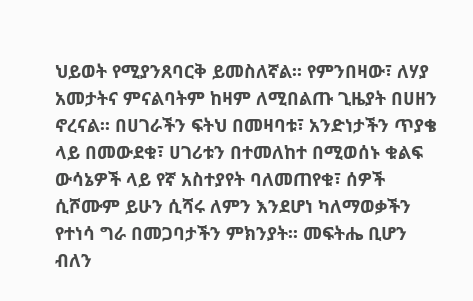ህይወት የሚያንጸባርቅ ይመስለኛል፡፡ የምንበዛው፣ ለሃያ አመታትና ምናልባትም ከዛም ለሚበልጡ ጊዜያት በሀዘን ኖረናል፡፡ በሀገራችን ፍትህ በመዛባቱ፣ አንድነታችን ጥያቄ ላይ በመውደቁ፣ ሀገሪቱን በተመለከተ በሚወሰኑ ቁልፍ ውሳኔዎች ላይ የኛ አስተያየት ባለመጠየቁ፣ ሰዎች ሲሾሙም ይሁን ሲሻሩ ለምን እንደሆነ ካለማወቃችን የተነሳ ግራ በመጋባታችን ምክንያት፡፡ መፍትሔ ቢሆን ብለን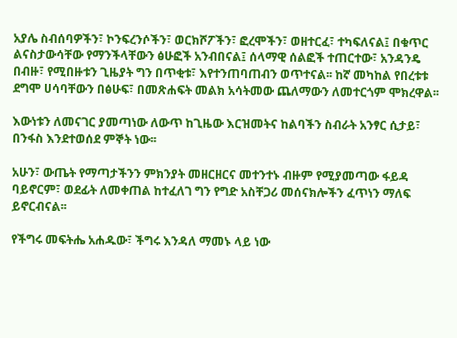አያሌ ስብሰባዎችን፣ ኮንፍረንሶችን፣ ወርክሾፖችን፣ ፎረሞችን፣ ወዘተርፈ፣ ተካፍለናል፤ በቁጥር ልናስታውሳቸው የማንችላቸውን ፅሁፎች አንብበናል፤ ሰላማዊ ሰልፎች ተጠርተው፣ አንዳንዴ በብዙ፣ የሚበዙቱን ጊዜያት ግን በጥቂቱ፣ እየተንጠባጠብን ወጥተናል፡፡ ከኛ መካከል የበረቱቱ ደግሞ ሀሳባቸውን በፅሁፍ፣ በመጽሐፍት መልክ አሳትመው ጨለማውን ለመተርጎም ሞክረዋል፡፡

እውነቱን ለመናገር ያመጣነው ለውጥ ከጊዜው እርዝመትና ከልባችን ስብራት አንፃር ሲታይ፣ በንፋስ እንደተወሰደ ምኞት ነው፡፡

አሁን፣ ውጤት የማጣታችንን ምክንያት መዘርዘርና መተንተኑ ብዙም የሚያመጣው ፋይዳ ባይኖርም፣ ወደፊት ለመቀጠል ከተፈለገ ግን የግድ አስቸጋሪ መሰናክሎችን ፈጥነን ማለፍ ይኖርብናል፡፡

የችግሩ መፍትሔ አሐዱው፣ ችግሩ እንዳለ ማመኑ ላይ ነው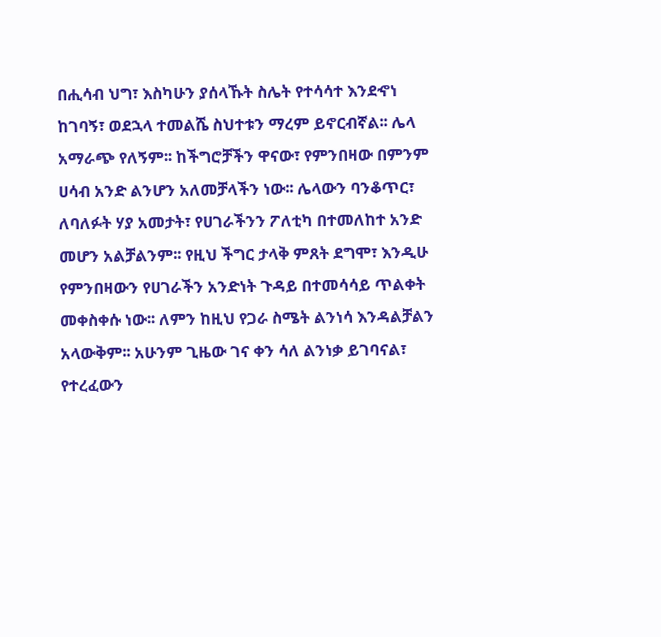በሒሳብ ህግ፣ እስካሁን ያሰላኹት ስሌት የተሳሳተ እንደኆነ ከገባኝ፣ ወደኋላ ተመልሼ ስህተቱን ማረም ይኖርብኛል፡፡ ሌላ አማራጭ የለኝም፡፡ ከችግሮቻችን ዋናው፣ የምንበዛው በምንም ሀሳብ አንድ ልንሆን አለመቻላችን ነው፡፡ ሌላውን ባንቆጥር፣ ለባለፉት ሃያ አመታት፣ የሀገራችንን ፖለቲካ በተመለከተ አንድ መሆን አልቻልንም፡፡ የዚህ ችግር ታላቅ ምጸት ደግሞ፣ እንዲሁ የምንበዛውን የሀገራችን አንድነት ጉዳይ በተመሳሳይ ጥልቀት መቀስቀሱ ነው፡፡ ለምን ከዚህ የጋራ ስሜት ልንነሳ እንዳልቻልን አላውቅም፡፡ አሁንም ጊዜው ገና ቀን ሳለ ልንነቃ ይገባናል፣ የተረፈውን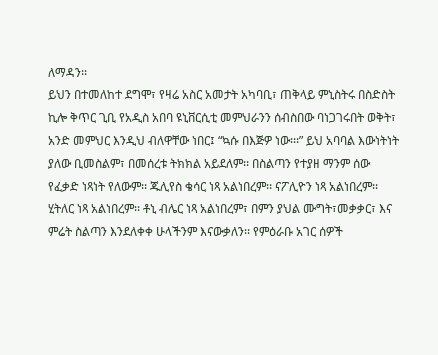ለማዳን፡፡
ይህን በተመለከተ ደግሞ፣ የዛሬ አስር አመታት አካባቢ፣ ጠቅላይ ምኒስትሩ በስድስት ኪሎ ቅጥር ጊቢ የአዲስ አበባ ዩኒቨርሲቲ መምህራንን ሰብስበው ባነጋገሩበት ወቅት፣ አንድ መምህር እንዲህ ብለዋቸው ነበር፤ “ኳሱ በእጅዎ ነው፡፡፡” ይህ አባባል እውነትነት ያለው ቢመስልም፣ በመሰረቱ ትክክል አይደለም፡፡ በስልጣን የተያዘ ማንም ሰው የፈቃድ ነጻነት የለውም፡፡ ጁሊየስ ቄሳር ነጻ አልነበረም፡፡ ናፖሊዮን ነጻ አልነበረም፡፡ ሂትለር ነጻ አልነበረም፡፡ ቶኒ ብሌር ነጻ አልነበረም፣ በምን ያህል ሙግት፣መቃቃር፣ እና ምሬት ስልጣን እንደለቀቀ ሁላችንም እናውቃለን፡፡ የምዕራቡ አገር ሰዎች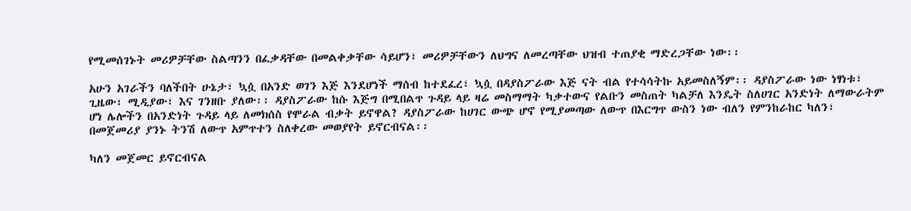የሚመሰገኑት መሪዎቻቸው ስልጣንን በፈቃዳቸው በመልቀቃቸው ሳይሆን፣ መሪዎቻቸውን ለህግና ለመረጣቸው ህዝብ ተጠያቂ ማድረጋቸው ነው፡፡

አሁን አገራችን ባለችበት ሁኔታ፣ ኳሷ በአንድ ወገን እጅ እንደሆነች ማሰብ ከተደፈረ፣ ኳሷ በዳያስፖራው እጅ ናት ብል የተሳሳትኩ አይመስለኝም፡፡ ዳያስፖራው ነው ነፃነቱ፣ ጊዜው፣ ሚዲያው፣ እና ገንዘቡ ያለው፡፡ ዳያስፖራው ከሱ እጅግ በሚበልጥ ጉዳይ ላይ ዛሬ መስማማት ካቃተውና የልቡን መስጠት ካልቻለ እንዴት ስለሀገር አንድነት ለማውራትም ሆነ ሌሎችን በአንድነት ጉዳይ ላይ ለመክሰስ የሞራል ብቃት ይኖዋል? ዳያስፖራው ከሀገር ውጭ ሆኖ የሚያመጣው ለውጥ በእርግጥ ውስን ነው ብለን የምንከራከር ካለን፣ በመጀመሪያ ያንኑ ትንሽ ለውጥ አምጥተን ስለቀረው መወያየት ይኖርብናል፡፡

ካለን መጀመር ይኖርብናል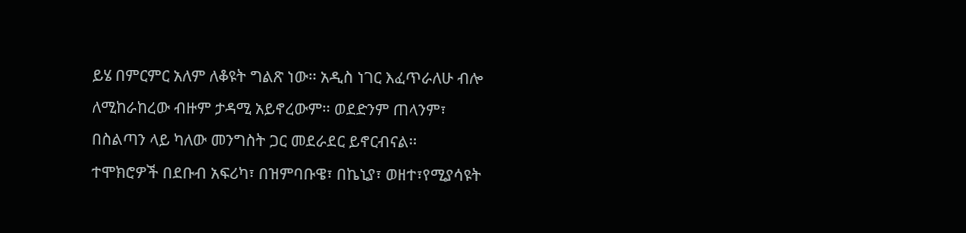ይሄ በምርምር አለም ለቆዩት ግልጽ ነው፡፡ አዲስ ነገር እፈጥራለሁ ብሎ ለሚከራከረው ብዙም ታዳሚ አይኖረውም፡፡ ወደድንም ጠላንም፣ በስልጣን ላይ ካለው መንግስት ጋር መደራደር ይኖርብናል፡፡ ተሞክሮዎች በደቡብ አፍሪካ፣ በዝምባቡዌ፣ በኬኒያ፣ ወዘተ፣የሚያሳዩት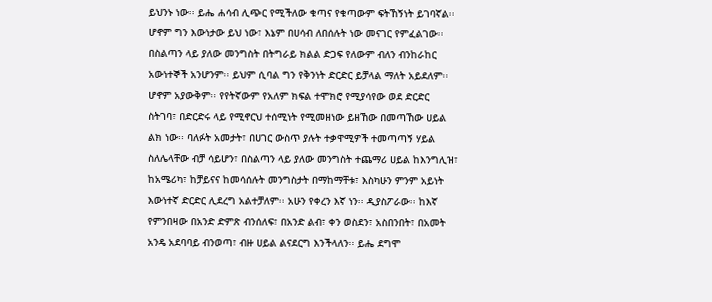ይህንኑ ነው፡፡ ይሔ ሐሳብ ሊጭር የሚችለው ቁጣና የቁጣውም ፍትኸኝነት ይገባኛል፡፡ ሆኖም ግን እውነታው ይህ ነው፣ እኔም በሀሳብ ለበሰሉት ነው መናገር የምፈልገው፡፡ በስልጣን ላይ ያለው መንግስት በትግራይ ክልል ድጋፍ የለውም ብለን ብንከራከር አውነተኞች አንሆንም፡፡ ይህም ሲባል ግን የቅንነት ድርድር ይቻላል ማለት አይደለም፡፡ ሆኖም አያውቅም፡፡ የየትኛውም የአለም ክፍል ተሞክሮ የሚያሳየው ወደ ድርድር ስትገባ፣ በድርድሩ ላይ የሚኖርህ ተሰሚነት የሚመዘነው ይዘኸው በመጣኸው ሀይል ልክ ነው፡፡ ባለፉት አመታት፣ በሀገር ውስጥ ያሉት ተቃዋሚዎች ተመጣጣኝ ሃይል ስለሌላቸው ብቻ ሳይሆን፣ በስልጣን ላይ ያለው መንግስት ተጨማሪ ሀይል ከእንግሊዝ፣ ከአሜሪካ፣ ከቻይናና ከመሳሰሉት መንግስታት በማከማቸቱ፣ እስካሁን ምንም አይነት እውነተኛ ድርድር ሊደረግ አልተቻለም፡፡ አሁን የቀረን እኛ ነን፡፡ ዲያስፖራው፡፡ ከእኛ የምንበዛው በአንድ ድምጽ ብንሰለፍ፣ በአንድ ልብ፣ ቀን ወስደን፣ አስበንበት፣ በአመት አንዴ አደባባይ ብንወጣ፣ ብዙ ሀይል ልናደርግ እንችላለን፡፡ ይሔ ደግሞ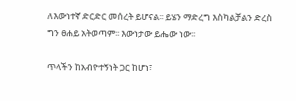ለእውነተኛ ድርድር መሰረት ይሆናል፡፡ ይሄን ማድረግ እስካልቻልን ድረስ ግን ፀሐይ አትወጣም፡፡ እውነታው ይሔው ነው፡፡

ጥላችን ከአብዮተኝነት ጋር ከሆነ፣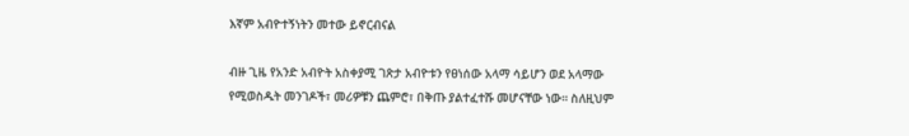እኛም አብዮተኝነትን መተው ይኖርብናል

ብዙ ጊዜ የአንድ አብዮት አስቀያሚ ገጽታ አብዮቱን የፀነሰው አላማ ሳይሆን ወደ አላማው የሚወስዱት መንገዶች፣ መሪዎቹን ጨምሮ፣ በቅጡ ያልተፈተሹ መሆናቸው ነው፡፡ ስለዚህም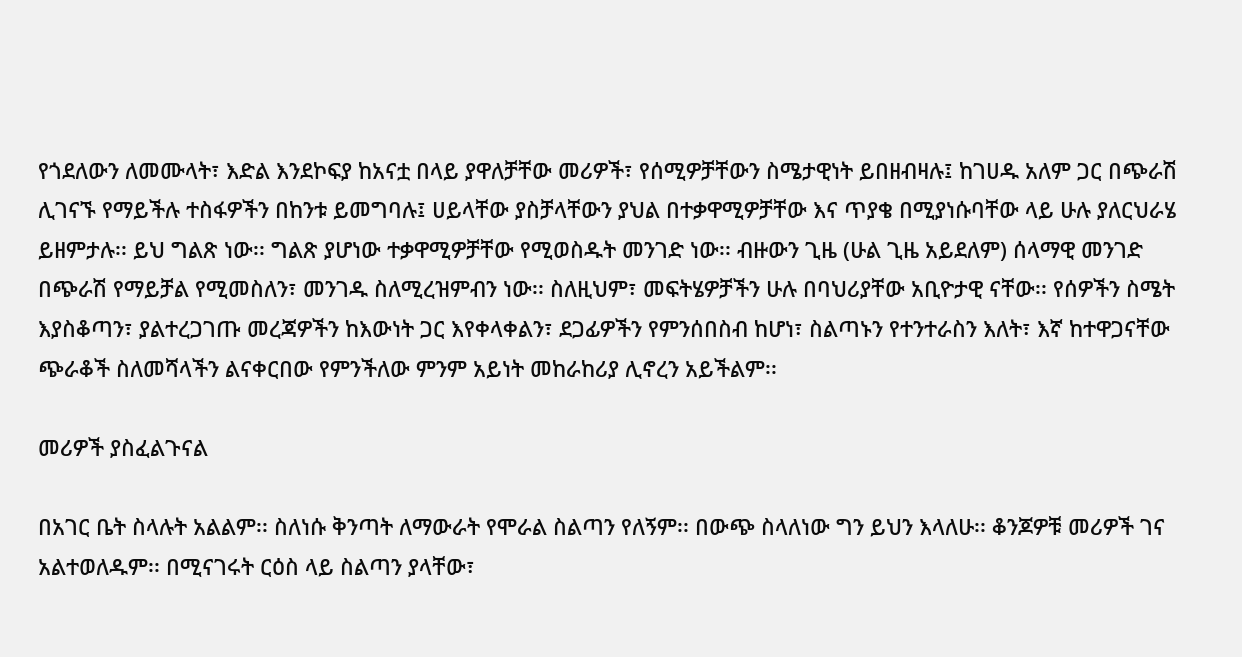የጎደለውን ለመሙላት፣ እድል እንደኮፍያ ከአናቷ በላይ ያዋለቻቸው መሪዎች፣ የሰሚዎቻቸውን ስሜታዊነት ይበዘብዛሉ፤ ከገሀዱ አለም ጋር በጭራሽ ሊገናኙ የማይችሉ ተስፋዎችን በከንቱ ይመግባሉ፤ ሀይላቸው ያስቻላቸውን ያህል በተቃዋሚዎቻቸው እና ጥያቄ በሚያነሱባቸው ላይ ሁሉ ያለርህራሄ ይዘምታሉ፡፡ ይህ ግልጽ ነው፡፡ ግልጽ ያሆነው ተቃዋሚዎቻቸው የሚወስዱት መንገድ ነው፡፡ ብዙውን ጊዜ (ሁል ጊዜ አይደለም) ሰላማዊ መንገድ በጭራሽ የማይቻል የሚመስለን፣ መንገዱ ስለሚረዝምብን ነው፡፡ ስለዚህም፣ መፍትሄዎቻችን ሁሉ በባህሪያቸው አቢዮታዊ ናቸው፡፡ የሰዎችን ስሜት እያስቆጣን፣ ያልተረጋገጡ መረጃዎችን ከእውነት ጋር እየቀላቀልን፣ ደጋፊዎችን የምንሰበስብ ከሆነ፣ ስልጣኑን የተንተራስን እለት፣ እኛ ከተዋጋናቸው ጭራቆች ስለመሻላችን ልናቀርበው የምንችለው ምንም አይነት መከራከሪያ ሊኖረን አይችልም፡፡

መሪዎች ያስፈልጉናል

በአገር ቤት ስላሉት አልልም፡፡ ስለነሱ ቅንጣት ለማውራት የሞራል ስልጣን የለኝም፡፡ በውጭ ስላለነው ግን ይህን እላለሁ፡፡ ቆንጆዎቹ መሪዎች ገና አልተወለዱም፡፡ በሚናገሩት ርዕስ ላይ ስልጣን ያላቸው፣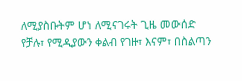ለሚያስቡትም ሆነ ለሚናገሩት ጊዜ መውሰድ የቻሉ፣ የሚዲያውን ቀልብ የገዙ፣ እናም፣ በስልጣን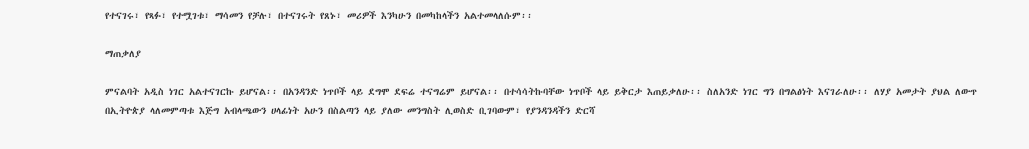የተናገሩ፣ የጻፉ፣ የተሟገቱ፣ ማሳመን የቻሉ፣ በተናገሩት የጸኑ፣ መሪዎች እንካሁን በመካከላችን አልተመላለሱም፡፡

ማጠቃለያ

ምናልባት አዲስ ነገር አልተናገርኩ ይሆናል፡፡ በአንዳንድ ነጥቦች ላይ ደግሞ ደፍሬ ተናግሬም ይሆናል፡፡ በተሳሳትኩባቸው ነጥቦች ላይ ይቅርታ እጠይቃለሁ፡፡ ስለአንድ ነገር ግን በግልፅነት እናገራለሁ፡፡ ለሃያ አመታት ያህል ለውጥ በኢትዮጵያ ላለመምጣቱ እጅግ አብላጫውን ሀላፊነት አሁን በስልጣን ላይ ያለው መንግስት ሊወስድ ቢገባውም፣ የያንዳንዳችን ድርሻ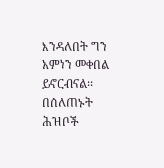እንዳለበት ግን አምነን መቀበል ይኖርብናል፡፡ በሰለጠኑት ሕዝቦች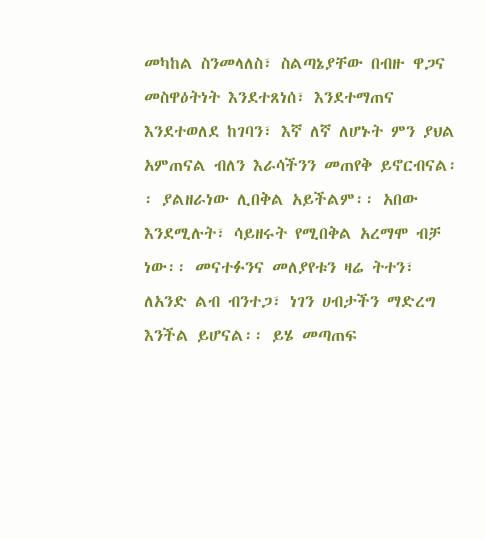መካከል ስንመላለስ፣ ስልጣኔያቸው በብዙ ዋጋና መስዋዕትነት እንደተጸነሰ፣ እንደተማጠና እንደተወለደ ከገባን፣ እኛ ለኛ ለሆኑት ምን ያህል አምጠናል ብለን እራሳችንን መጠየቅ ይኖርብናል፡፡ ያልዘራነው ሊበቅል አይችልም፡፡ አበው እንደሚሉት፣ ሳይዘሩት የሚበቅል አረማሞ ብቻ ነው፡፡ መናተፉንና መለያየቱን ዛሬ ትተን፣ ለአንድ ልብ ብንተጋ፣ ነገን ሀብታችን ማድረግ እንችል ይሆናል፡፡ ይሄ መጣጠፍ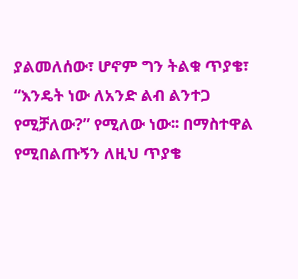ያልመለሰው፣ ሆኖም ግን ትልቁ ጥያቄ፣ “እንዴት ነው ለአንድ ልብ ልንተጋ የሚቻለው?” የሚለው ነው፡፡ በማስተዋል የሚበልጡኝን ለዚህ ጥያቄ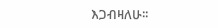እጋብዛለሁ፡፡